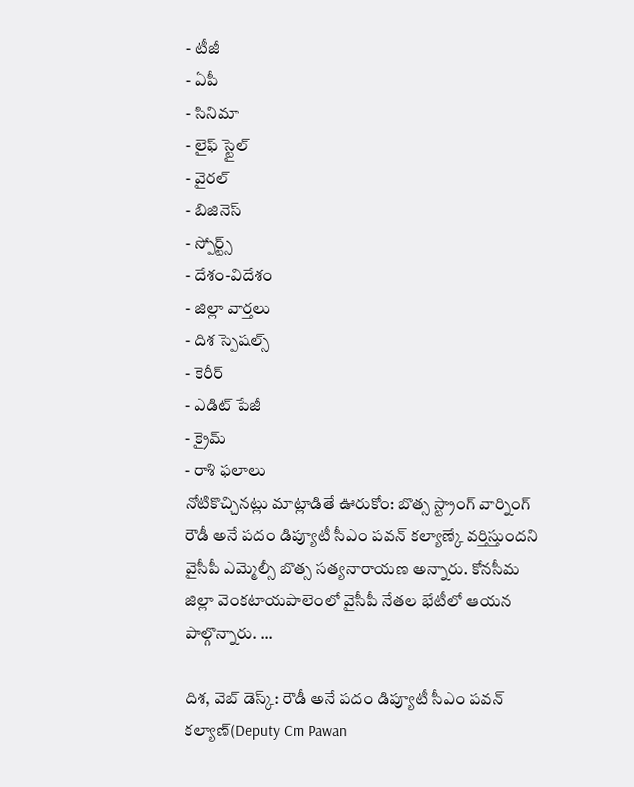- టీజీ
- ఏపీ
- సినిమా
- లైఫ్ స్టైల్
- వైరల్
- బిజినెస్
- స్పోర్ట్స్
- దేశం-విదేశం
- జిల్లా వార్తలు
- దిశ స్పెషల్స్
- కెరీర్
- ఎడిట్ పేజీ
- క్రైమ్
- రాశి ఫలాలు
నోటికొచ్చినట్లు మాట్లాడితే ఊరుకోం: బొత్స స్ట్రాంగ్ వార్నింగ్
రౌడీ అనే పదం డిప్యూటీ సీఎం పవన్ కల్యాణ్కే వర్తిస్తుందని వైసీపీ ఎమ్మెల్సీ బొత్స సత్యనారాయణ అన్నారు. కోనసీమ జిల్లా వెంకటాయపాలెంలో వైసీపీ నేతల భేటీలో ఆయన పాల్గొన్నారు. ...

దిశ, వెబ్ డెస్క్: రౌడీ అనే పదం డిప్యూటీ సీఎం పవన్ కల్యాణ్(Deputy Cm Pawan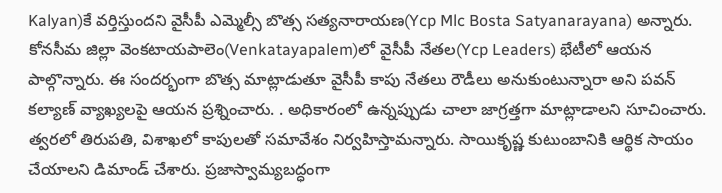Kalyan)కే వర్తిస్తుందని వైసీపీ ఎమ్మెల్సీ బొత్స సత్యనారాయణ(Ycp Mlc Bosta Satyanarayana) అన్నారు. కోనసీమ జిల్లా వెంకటాయపాలెం(Venkatayapalem)లో వైసీపీ నేతల(Ycp Leaders) భేటీలో ఆయన పాల్గొన్నారు. ఈ సందర్భంగా బొత్స మాట్లాడుతూ వైసీపీ కాపు నేతలు రౌడీలు అనుకుంటున్నారా అని పవన్ కల్యాణ్ వ్యాఖ్యలపై ఆయన ప్రశ్నించారు. . అధికారంలో ఉన్నప్పుడు చాలా జాగ్రత్తగా మాట్లాడాలని సూచించారు. త్వరలో తిరుపతి, విశాఖలో కాపులతో సమావేశం నిర్వహిస్తామన్నారు. సాయికృష్ణ కుటుంబానికి ఆర్థిక సాయం చేయాలని డిమాండ్ చేశారు. ప్రజాస్వామ్యబద్ధంగా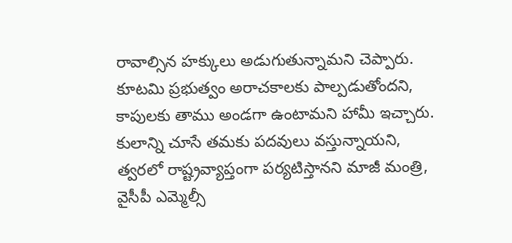రావాల్సిన హక్కులు అడుగుతున్నామని చెప్పారు. కూటమి ప్రభుత్వం అరాచకాలకు పాల్పడుతోందని, కాపులకు తాము అండగా ఉంటామని హామీ ఇచ్చారు. కులాన్ని చూసే తమకు పదవులు వస్తున్నాయని, త్వరలో రాష్ట్రవ్యాప్తంగా పర్యటిస్తానని మాజీ మంత్రి, వైసీపీ ఎమ్మెల్సీ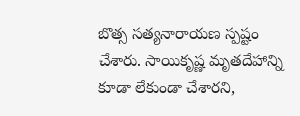బొత్స సత్యనారాయణ స్పష్టం చేశారు. సాయికృష్ణ మృతదేహాన్ని కూడా లేకుండా చేశారని,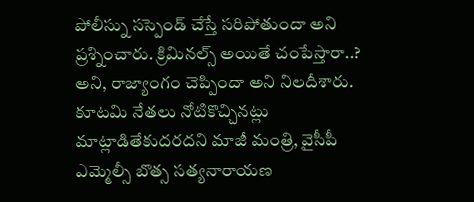పోలీస్ను సస్పెండ్ చేస్తే సరిపోతుందా అని ప్రశ్నించారు. క్రిమినల్స్ అయితే చంపేస్తారా..? అని, రాజ్యాంగం చెప్పిందా అని నిలదీశారు. కూటమి నేతలు నోటికొచ్చినట్లు మాట్లాడితేకుదరదని మాజీ మంత్రి, వైసీపీ ఎమ్మెల్సీ బొత్స సత్యనారాయణ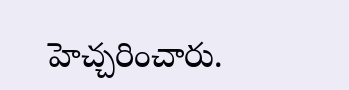హెచ్చరించారు.